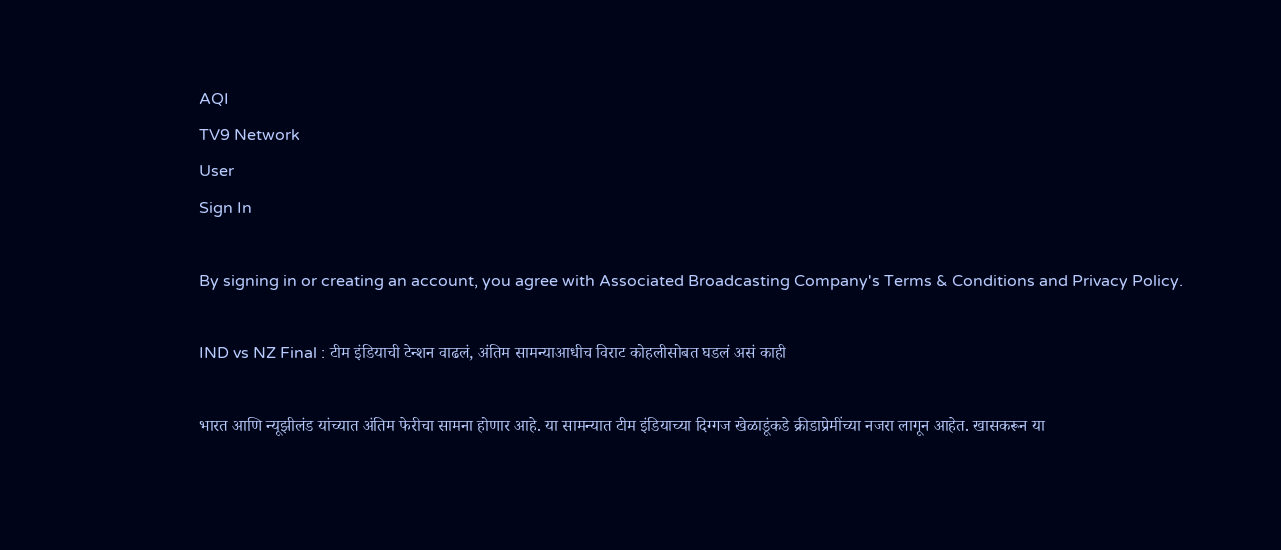AQI
TV9 Network
User
Sign In

By signing in or creating an account, you agree with Associated Broadcasting Company's Terms & Conditions and Privacy Policy.

IND vs NZ Final : टीम इंडियाची टेन्शन वाढलं, अंतिम सामन्याआधीच विराट कोहलीसोबत घडलं असं काही

भारत आणि न्यूझीलंड यांच्यात अंतिम फेरीचा सामना होणार आहे. या सामन्यात टीम इंडियाच्या दिग्गज खेळाडूंकडे क्रीडाप्रेमींच्या नजरा लागून आहेत. खासकरून या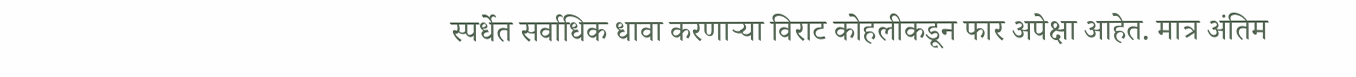स्पर्धेत सर्वाधिक धावा करणाऱ्या विराट कोहलीकडून फार अपेक्षा आहेत. मात्र अंतिम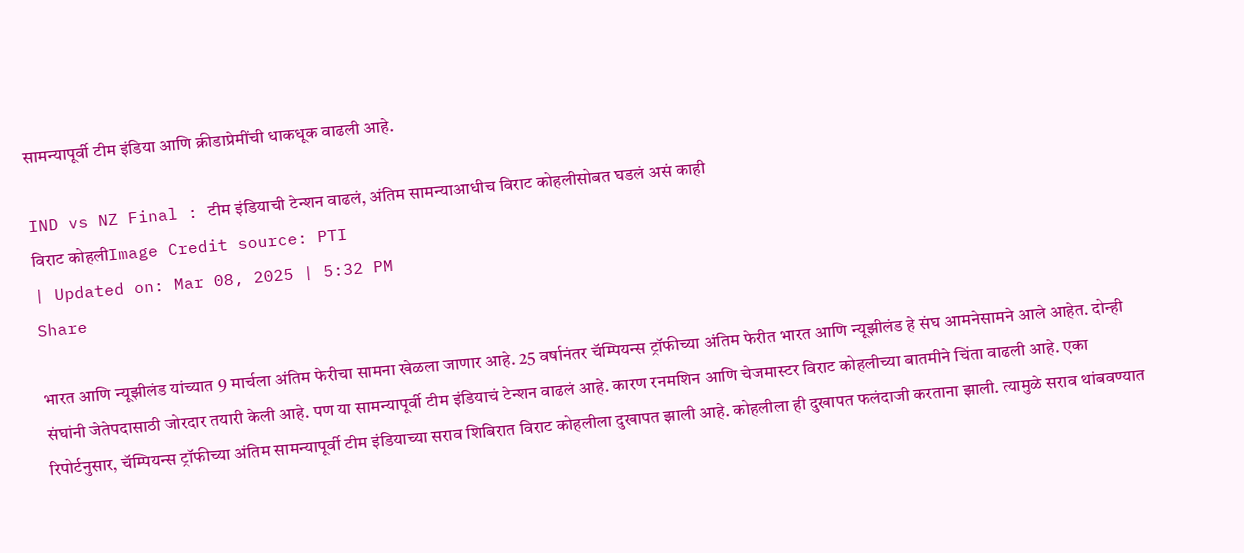सामन्यापूर्वी टीम इंडिया आणि क्रीडाप्रेमींची धाकधूक वाढली आहे.

IND vs NZ Final : टीम इंडियाची टेन्शन वाढलं, अंतिम सामन्याआधीच विराट कोहलीसोबत घडलं असं काही
विराट कोहलीImage Credit source: PTI
| Updated on: Mar 08, 2025 | 5:32 PM
Share

भारत आणि न्यूझीलंड यांच्यात 9 मार्चला अंतिम फेरीचा सामना खेळला जाणार आहे. 25 वर्षानंतर चॅम्पियन्स ट्रॉफीच्या अंतिम फेरीत भारत आणि न्यूझीलंड हे संघ आमनेसामने आले आहेत. दोन्ही संघांनी जेतेपदासाठी जोरदार तयारी केली आहे. पण या सामन्यापूर्वी टीम इंडियाचं टेन्शन वाढलं आहे. कारण रनमशिन आणि चेजमास्टर विराट कोहलीच्या बातमीने चिंता वाढली आहे. एका रिपोर्टनुसार, चॅम्पियन्स ट्रॉफीच्या अंतिम सामन्यापूर्वी टीम इंडियाच्या सराव शिबिरात विराट कोहलीला दुखापत झाली आहे. कोहलीला ही दुखापत फलंदाजी करताना झाली. त्यामुळे सराव थांबवण्यात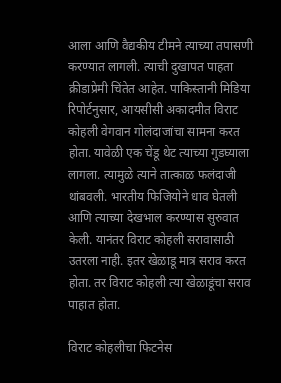आला आणि वैद्यकीय टीमने त्याच्या तपासणी करण्यात लागली. त्याची दुखापत पाहता क्रीडाप्रेमी चिंतेत आहेत. पाकिस्तानी मिडिया रिपोर्टनुसार, आयसीसी अकादमीत विराट कोहली वेगवान गोलंदाजांचा सामना करत होता. यावेळी एक चेंडू थेट त्याच्या गुडघ्याला लागला. त्यामुळे त्याने तात्काळ फलंदाजी थांबवली. भारतीय फिजियोने धाव घेतली आणि त्याच्या देखभाल करण्यास सुरुवात केली. यानंतर विराट कोहली सरावासाठी उतरला नाही. इतर खेळाडू मात्र सराव करत होता. तर विराट कोहली त्या खेळाडूंचा सराव पाहात होता.

विराट कोहलीचा फिटनेस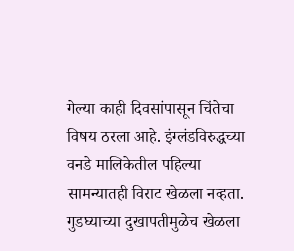गेल्या काही दिवसांपासून चिंतेचा विषय ठरला आहे. इंग्लंडविरुद्धच्या वनडे मालिकेतील पहिल्या सामन्यातही विराट खेळला नव्हता. गुडघ्याच्या दुखापतीमुळेच खेळला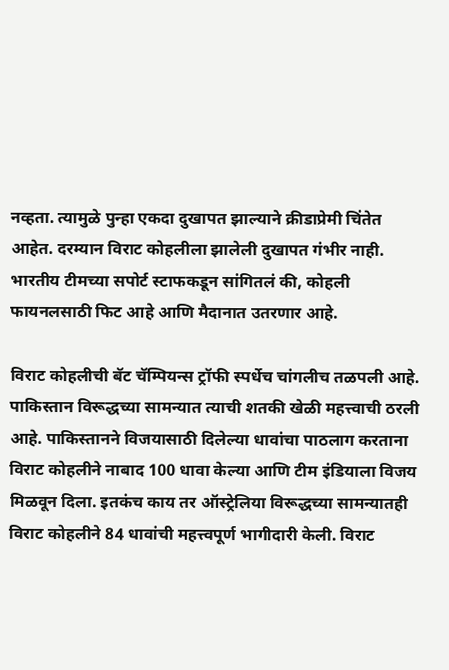नव्हता. त्यामुळे पुन्हा एकदा दुखापत झाल्याने क्रीडाप्रेमी चिंतेत आहेत. दरम्यान विराट कोहलीला झालेली दुखापत गंभीर नाही. भारतीय टीमच्या सपोर्ट स्टाफकडून सांगितलं की, कोहली फायनलसाठी फिट आहे आणि मैदानात उतरणार आहे.

विराट कोहलीची बॅट चॅम्पियन्स ट्रॉफी स्पर्धेच चांगलीच तळपली आहे. पाकिस्तान विरूद्धच्या सामन्यात त्याची शतकी खेळी महत्त्वाची ठरली आहे. पाकिस्तानने विजयासाठी दिलेल्या धावांचा पाठलाग करताना विराट कोहलीने नाबाद 100 धावा केल्या आणि टीम इंडियाला विजय मिळवून दिला. इतकंच काय तर ऑस्ट्रेलिया विरूद्धच्या सामन्यातही विराट कोहलीने 84 धावांची महत्त्वपूर्ण भागीदारी केली. विराट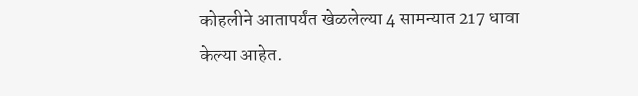कोहलीने आतापर्यंत खेळलेल्या 4 सामन्यात 217 धावा केल्या आहेत.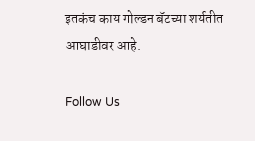इतकंच काय गोल्डन बॅटच्या शर्यतीत आघाडीवर आहे.

Follow Us